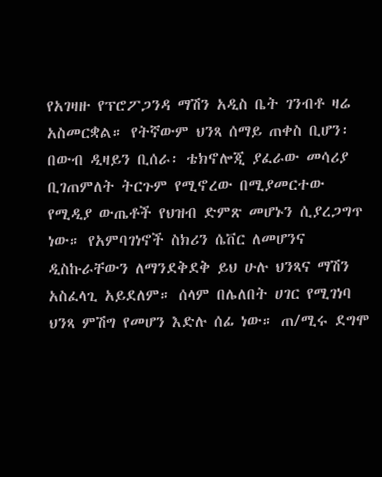የአገዛዙ የፕሮፖጋንዳ ማሽን አዲስ ቤት ገንብቶ ዛሬ አስመርቋል። የትኛውም ህንጻ ሰማይ ጠቀስ ቢሆን፡ በውብ ዲዛይን ቢሰራ፡ ቴክኖሎጂ ያፈራው መሳሪያ ቢገጠምለት ትርጉም የሚኖረው በሚያመርተው የሚዲያ ውጤቶች የህዝብ ድምጽ መሆኑን ሲያረጋግጥ ነው። የአምባገነኖች ስክሪን ሴቨር ለመሆንና ዲስኩራቸውን ለማንደቅደቅ ይህ ሁሉ ህንጻና ማሽን አስፈላጊ አይደለም። ሰላም በሌለበት ሀገር የሚገነባ ህንጻ ምሽግ የመሆን እድሉ ሰፊ ነው። ጠ/ሚሩ ደግሞ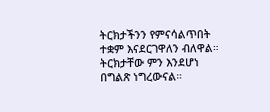ትርክታችንን የምናሳልጥበት ተቋም እናደርገዋለን ብለዋል። ትርክታቸው ምን እንደሆነ በግልጽ ነግረውናል።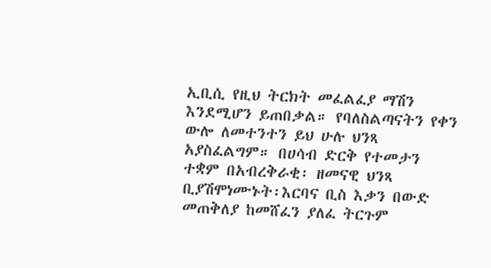ኢቢሲ የዚህ ትርክት መፈልፈያ ማሽን እንደሚሆን ይጠበቃል። የባለስልጣናትን የቀን ውሎ ለመተንተን ይህ ሁሉ ህንጻ አያስፈልግም። በሀሳብ ድርቅ የተመታን ተቋም በአብረቅራቂ፡ ዘመናዊ ህንጻ ቢያሽሞነሙኑት፡እርባና ቢስ እቃን በውድ መጠቅለያ ከመሸፈን ያለፈ ትርጉም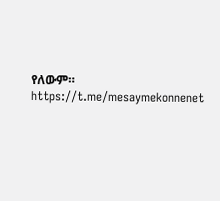የለውም።
https://t.me/mesaymekonnenet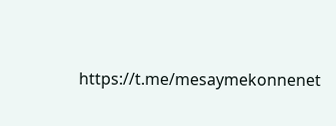https://t.me/mesaymekonnenet